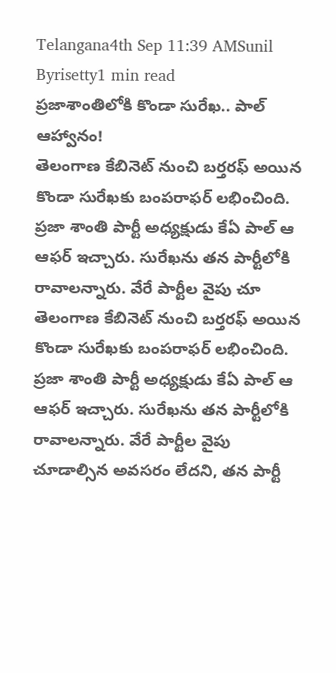Telangana4th Sep 11:39 AMSunil Byrisetty1 min read
ప్రజాశాంతిలోకి కొండా సురేఖ.. పాల్ ఆహ్వానం!
తెలంగాణ కేబినెట్ నుంచి బర్తరఫ్ అయిన కొండా సురేఖకు బంపరాఫర్ లభించింది. ప్రజా శాంతి పార్టీ అధ్యక్షుడు కేఏ పాల్ ఆ ఆఫర్ ఇచ్చారు. సురేఖను తన పార్టీలోకి రావాలన్నారు. వేరే పార్టీల వైపు చూ
తెలంగాణ కేబినెట్ నుంచి బర్తరఫ్ అయిన కొండా సురేఖకు బంపరాఫర్ లభించింది. ప్రజా శాంతి పార్టీ అధ్యక్షుడు కేఏ పాల్ ఆ ఆఫర్ ఇచ్చారు. సురేఖను తన పార్టీలోకి రావాలన్నారు. వేరే పార్టీల వైపు చూడాల్సిన అవసరం లేదని, తన పార్టీ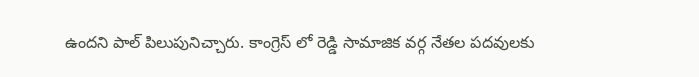ఉందని పాల్ పిలుపునిచ్చారు. కాంగ్రెస్ లో రెడ్డి సామాజిక వర్గ నేతల పదవులకు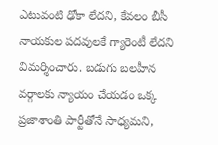ఎటువంటి ఢోకా లేదని, కేవలం బీసీ నాయకుల పదవులకే గ్యారెంటీ లేదని విమర్శించారు. బడుగు బలహీన వర్గాలకు న్యాయం చేయడం ఒక్క ప్రజాశాంతి పార్టీతోనే సాధ్యమని,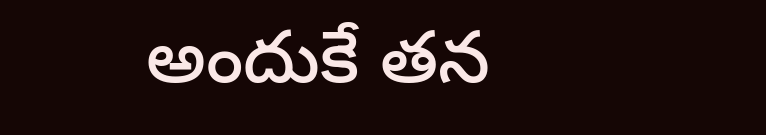అందుకే తన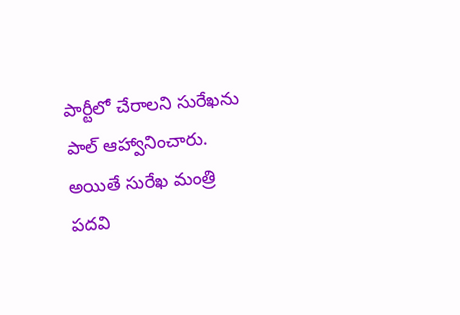పార్టీలో చేరాలని సురేఖను పాల్ ఆహ్వానించారు. అయితే సురేఖ మంత్రి పదవి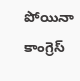పోయినా కాంగ్రెస్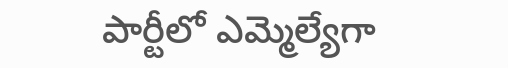పార్టీలో ఎమ్మెల్యేగా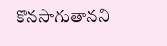కొనసాగుతానని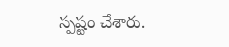స్పష్టం చేశారు.